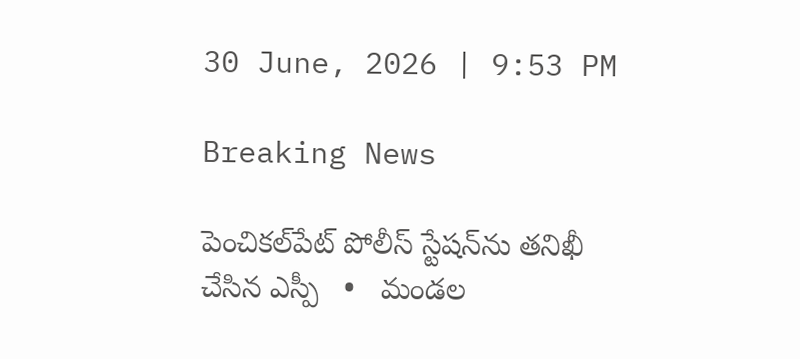30 June, 2026 | 9:53 PM

Breaking News

పెంచికల్‌పేట్ పోలీస్ స్టేషన్‌ను తనిఖీ చేసిన ఎస్పీ   •   మండల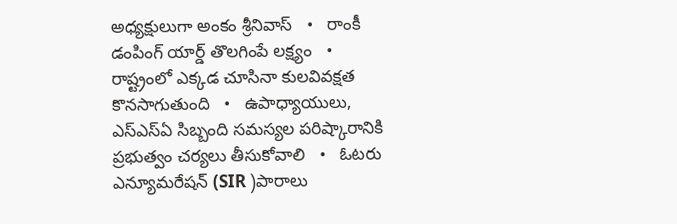అధ్యక్షులుగా అంకం శ్రీనివాస్   •   రాంకీ డంపింగ్ యార్డ్ తొలగింపే లక్ష్యం   •   రాష్ట్రంలో ఎక్కడ చూసినా కులవివక్షత కొనసాగుతుంది   •   ఉపాధ్యాయులు, ఎస్‌ఎస్‌ఏ సిబ్బంది సమస్యల పరిష్కారానికి ప్రభుత్వం చర్యలు తీసుకోవాలి   •   ఓటరు ఎన్యూమరేషన్ (SIR )పారాలు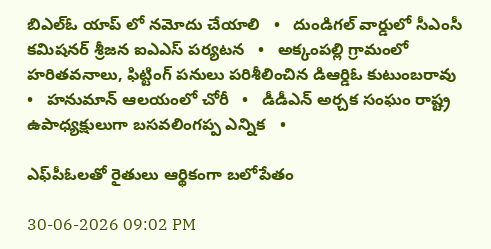బిఎల్ఓ యాప్ లో నమోదు చేయాలి   •   దుండిగల్ వార్డులో సీఎంసీ కమిషనర్ శ్రీజన ఐఎఎస్ పర్యటన   •   అక్కంపల్లి గ్రామంలో హరితవనాలు, ఫిట్టింగ్ పనులు పరిశీలించిన డిఆర్డిఓ కుటుంబరావు   •   హనుమాన్ ఆలయంలో చోరీ   •   డీడీఎన్ అర్చక సంఘం రాష్ట్ర ఉపాధ్యక్షులుగా బసవలింగప్ప ఎన్నిక   •

ఎఫ్‌పీఓలతో రైతులు ఆర్థికంగా బలోపేతం

30-06-2026 09:02 PM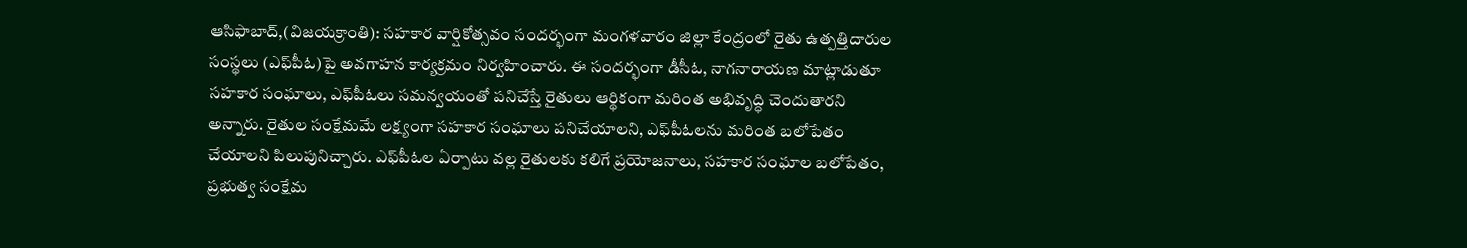ఆసిఫాబాద్,(విజయక్రాంతి): సహకార వార్షికోత్సవం సందర్భంగా మంగళవారం జిల్లా కేంద్రంలో రైతు ఉత్పత్తిదారుల సంస్థలు (ఎఫ్‌పీఓ)పై అవగాహన కార్యక్రమం నిర్వహించారు. ఈ సందర్భంగా డీసీఓ, నాగనారాయణ మాట్లాడుతూ సహకార సంఘాలు, ఎఫ్‌పీఓలు సమన్వయంతో పనిచేస్తే రైతులు ఆర్థికంగా మరింత అభివృద్ధి చెందుతారని అన్నారు. రైతుల సంక్షేమమే లక్ష్యంగా సహకార సంఘాలు పనిచేయాలని, ఎఫ్‌పీఓలను మరింత బలోపేతం చేయాలని పిలుపునిచ్చారు. ఎఫ్‌పీఓల ఏర్పాటు వల్ల రైతులకు కలిగే ప్రయోజనాలు, సహకార సంఘాల బలోపేతం, ప్రభుత్వ సంక్షేమ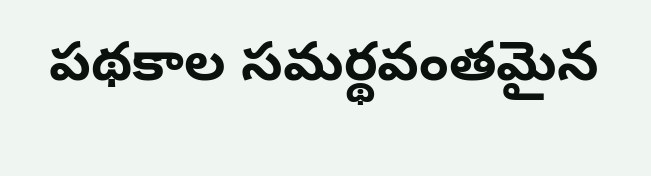పథకాల సమర్థవంతమైన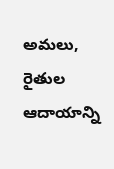అమలు, రైతుల ఆదాయాన్ని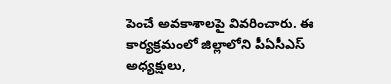పెంచే అవకాశాలపై వివరించారు. ఈ కార్యక్రమంలో జిల్లాలోని పీఏసీఎస్ అధ్యక్షులు,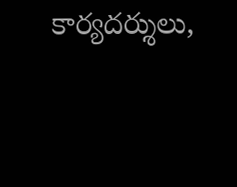కార్యదర్శులు,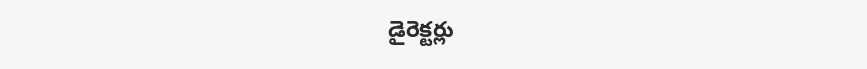డైరెక్టర్లు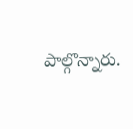పాల్గొన్నారు.